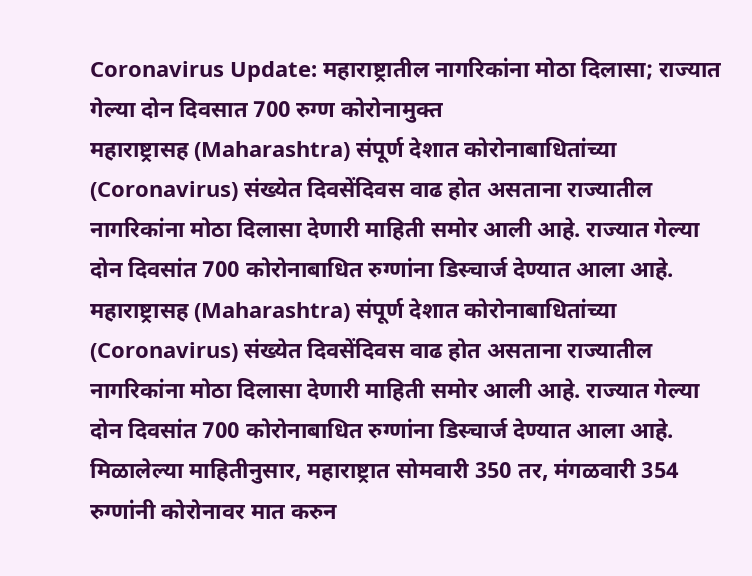Coronavirus Update: महाराष्ट्रातील नागरिकांना मोठा दिलासा; राज्यात गेल्या दोन दिवसात 700 रुग्ण कोरोनामुक्त
महाराष्ट्रासह (Maharashtra) संपूर्ण देशात कोरोनाबाधितांच्या (Coronavirus) संख्येत दिवसेंदिवस वाढ होत असताना राज्यातील नागरिकांना मोठा दिलासा देणारी माहिती समोर आली आहे. राज्यात गेल्या दोन दिवसांत 700 कोरोनाबाधित रुग्णांना डिस्चार्ज देण्यात आला आहे.
महाराष्ट्रासह (Maharashtra) संपूर्ण देशात कोरोनाबाधितांच्या (Coronavirus) संख्येत दिवसेंदिवस वाढ होत असताना राज्यातील नागरिकांना मोठा दिलासा देणारी माहिती समोर आली आहे. राज्यात गेल्या दोन दिवसांत 700 कोरोनाबाधित रुग्णांना डिस्चार्ज देण्यात आला आहे. मिळालेल्या माहितीनुसार, महाराष्ट्रात सोमवारी 350 तर, मंगळवारी 354 रुग्णांनी कोरोनावर मात करुन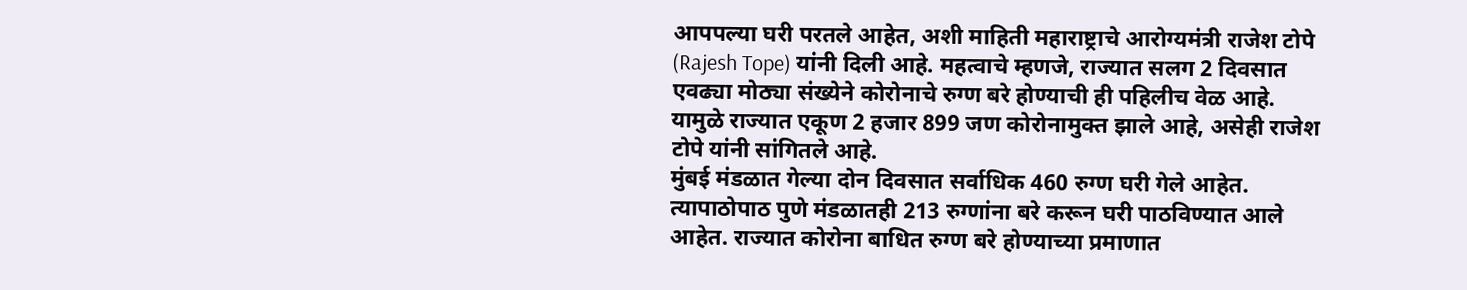आपपल्या घरी परतले आहेत, अशी माहिती महाराष्ट्राचे आरोग्यमंत्री राजेश टोपे (Rajesh Tope) यांनी दिली आहे. महत्वाचे म्हणजे, राज्यात सलग 2 दिवसात एवढ्या मोठ्या संख्येने कोरोनाचे रुग्ण बरे होण्याची ही पहिलीच वेळ आहे. यामुळे राज्यात एकूण 2 हजार 899 जण कोरोनामुक्त झाले आहे, असेही राजेश टोपे यांनी सांगितले आहे.
मुंबई मंडळात गेल्या दोन दिवसात सर्वाधिक 460 रुग्ण घरी गेले आहेत. त्यापाठोपाठ पुणे मंडळातही 213 रुग्णांना बरे करून घरी पाठविण्यात आले आहेत. राज्यात कोरोना बाधित रुग्ण बरे होण्याच्या प्रमाणात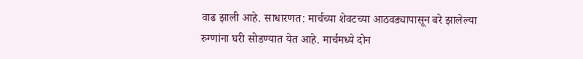वाढ झाली आहे. साधारणत: मार्चच्या शेवटच्या आठवड्यापासून बरे झालेल्या रुग्णांना घरी सोडण्यात येत आहे. मार्चमध्ये दोन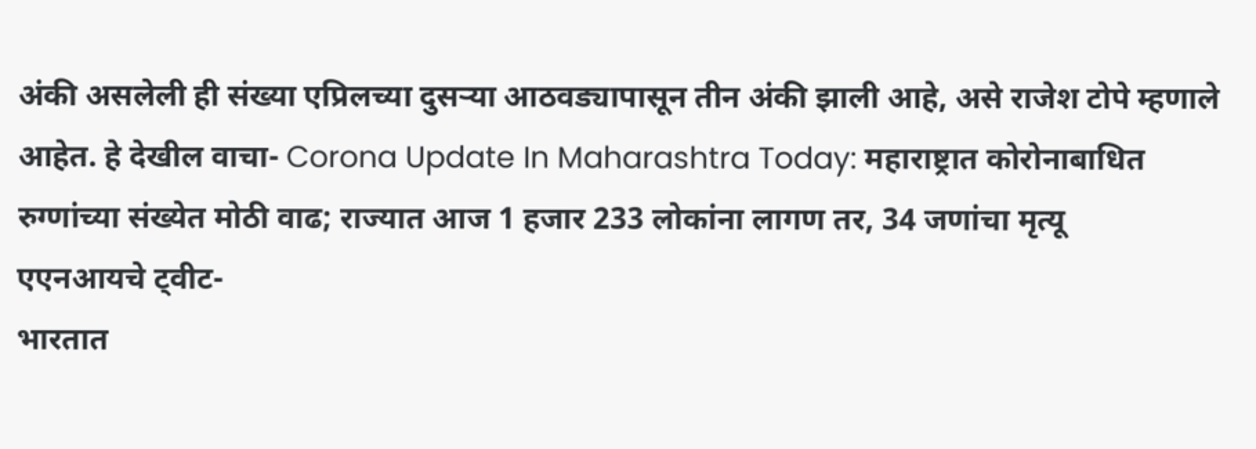अंकी असलेली ही संख्या एप्रिलच्या दुसऱ्या आठवड्यापासून तीन अंकी झाली आहे, असे राजेश टोपे म्हणाले आहेत. हे देखील वाचा- Corona Update In Maharashtra Today: महाराष्ट्रात कोरोनाबाधित रुग्णांच्या संख्येत मोठी वाढ; राज्यात आज 1 हजार 233 लोकांना लागण तर, 34 जणांचा मृत्यू
एएनआयचे ट्वीट-
भारतात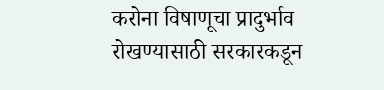करोना विषाणूचा प्रादुर्भाव रोखण्यासाठी सरकारकडून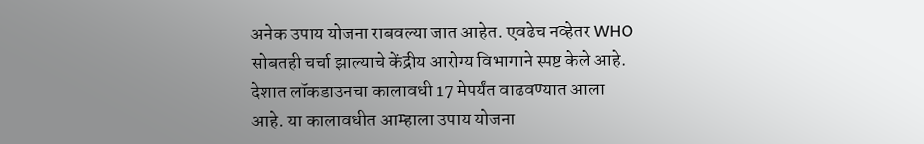अनेक उपाय योजना राबवल्या जात आहेत. एवढेच नव्हेतर WHO सोबतही चर्चा झाल्याचे केंद्रीय आरोग्य विभागाने स्पष्ट केले आहे. देशात लॉकडाउनचा कालावधी 17 मेपर्यंत वाढवण्यात आला आहे. या कालावधीत आम्हाला उपाय योजना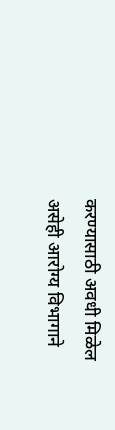करण्यासाठी अवधी मिळेल असेही आरोग्य विभागाने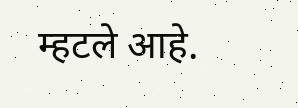म्हटले आहे.